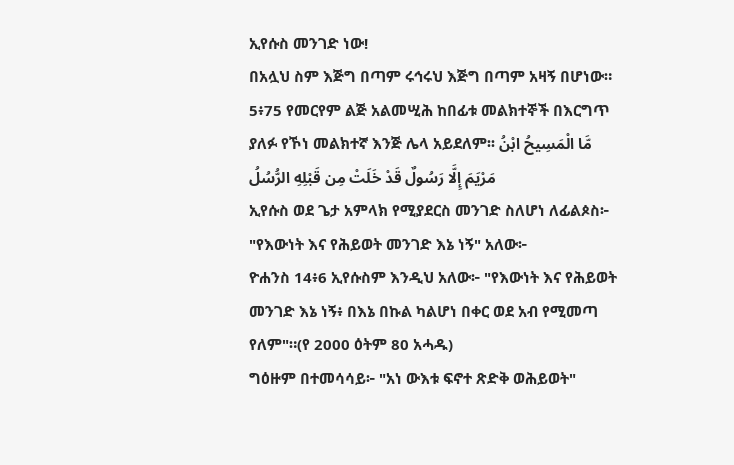ኢየሱስ መንገድ ነው!
በአሏህ ስም እጅግ በጣም ሩኅሩህ እጅግ በጣም አዛኝ በሆነው።
5፥75 የመርየም ልጅ አልመሢሕ ከበፊቱ መልክተኞች በእርግጥ ያለፉ የኾነ መልክተኛ እንጅ ሌላ አይደለም፡፡ مَّا الْمَسِيحُ ابْنُ مَرْيَمَ إِلَّا رَسُولٌ قَدْ خَلَتْ مِن قَبْلِهِ الرُّسُلُ
ኢየሱስ ወደ ጌታ አምላክ የሚያደርስ መንገድ ስለሆነ ለፊልጶስ፦ "የእውነት እና የሕይወት መንገድ እኔ ነኝ" አለው፦
ዮሐንስ 14፥6 ኢየሱስም እንዲህ አለው፦ "የእውነት እና የሕይወት መንገድ እኔ ነኝ፥ በእኔ በኩል ካልሆነ በቀር ወደ አብ የሚመጣ የለም"።(የ 2000 ዕትም 80 አሓዱ)
ግዕዙም በተመሳሳይ፦ "አነ ውእቱ ፍኖተ ጽድቅ ወሕይወት"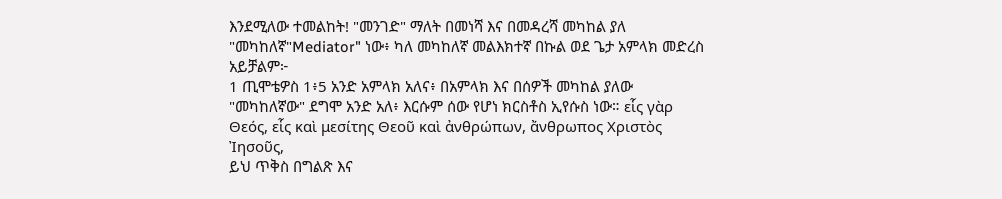እንደሚለው ተመልከት! "መንገድ" ማለት በመነሻ እና በመዳረሻ መካከል ያለ "መካከለኛ"Mediator" ነው፥ ካለ መካከለኛ መልእክተኛ በኩል ወደ ጌታ አምላክ መድረስ አይቻልም፦
1 ጢሞቴዎስ 1፥5 አንድ አምላክ አለና፥ በአምላክ እና በሰዎች መካከል ያለው "መካከለኛው" ደግሞ አንድ አለ፥ እርሱም ሰው የሆነ ክርስቶስ ኢየሱስ ነው። εἷς γὰρ Θεός, εἷς καὶ μεσίτης Θεοῦ καὶ ἀνθρώπων, ἄνθρωπος Χριστὸς Ἰησοῦς,
ይህ ጥቅስ በግልጽ እና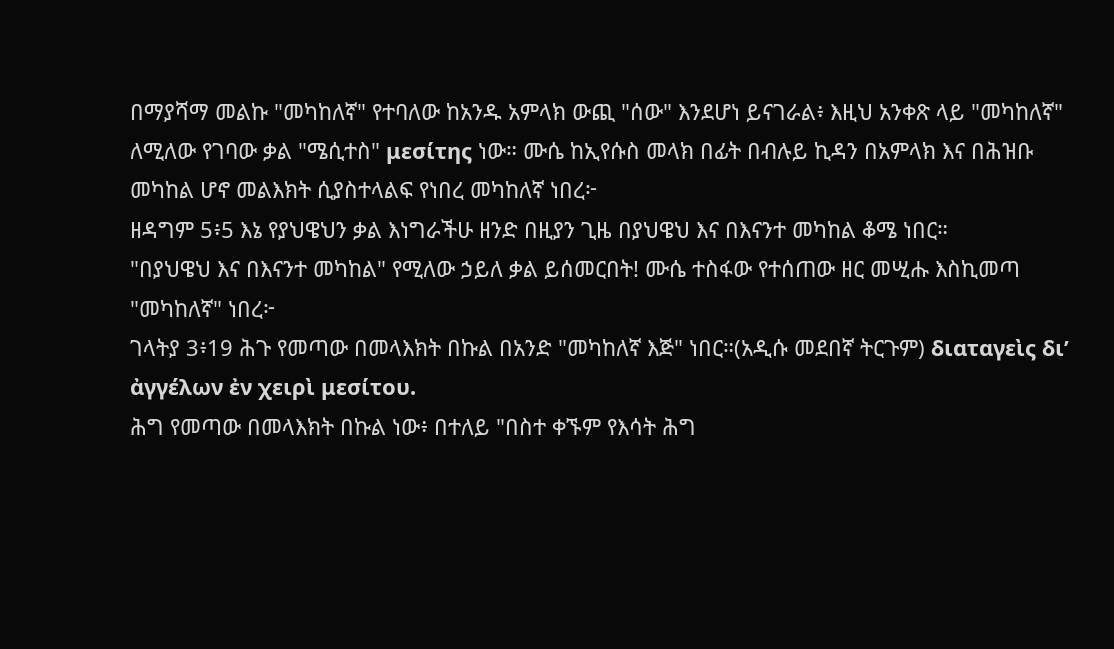በማያሻማ መልኩ "መካከለኛ" የተባለው ከአንዱ አምላክ ውጪ "ሰው" እንደሆነ ይናገራል፥ እዚህ አንቀጽ ላይ "መካከለኛ" ለሚለው የገባው ቃል "ሜሲተስ" μεσίτης ነው። ሙሴ ከኢየሱስ መላክ በፊት በብሉይ ኪዳን በአምላክ እና በሕዝቡ መካከል ሆኖ መልእክት ሲያስተላልፍ የነበረ መካከለኛ ነበረ፦
ዘዳግም 5፥5 እኔ የያህዌህን ቃል እነግራችሁ ዘንድ በዚያን ጊዜ በያህዌህ እና በእናንተ መካከል ቆሜ ነበር።
"በያህዌህ እና በእናንተ መካከል" የሚለው ኃይለ ቃል ይሰመርበት! ሙሴ ተስፋው የተሰጠው ዘር መሢሑ እስኪመጣ "መካከለኛ" ነበረ፦
ገላትያ 3፥19 ሕጉ የመጣው በመላእክት በኩል በአንድ "መካከለኛ እጅ" ነበር።(አዲሱ መደበኛ ትርጉም) διαταγεὶς δι’ ἀγγέλων ἐν χειρὶ μεσίτου.
ሕግ የመጣው በመላእክት በኩል ነው፥ በተለይ "በስተ ቀኙም የእሳት ሕግ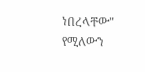ነበረላቸው" የሚለውን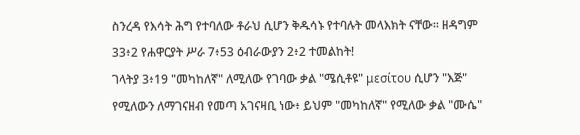ስንረዳ የእሳት ሕግ የተባለው ቶራህ ሲሆን ቅዱሳኑ የተባሉት መላእክት ናቸው። ዘዳግም 33፥2 የሐዋርያት ሥራ 7፥53 ዕብራውያን 2፥2 ተመልከት!
ገላትያ 3፥19 "መካከለኛ" ለሚለው የገባው ቃል "ሜሲቶዩ" μεσίτου ሲሆን "እጅ" የሚለውን ለማገናዘብ የመጣ አገናዛቢ ነው፥ ይህም "መካከለኛ" የሚለው ቃል "ሙሴ"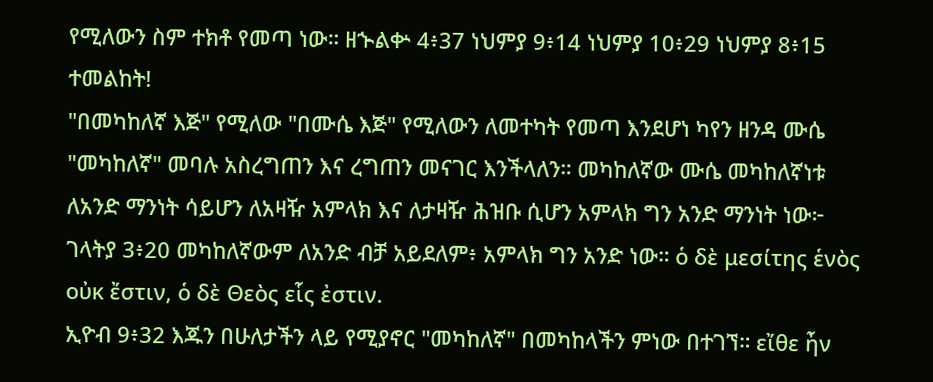የሚለውን ስም ተክቶ የመጣ ነው። ዘኍልቍ 4፥37 ነህምያ 9፥14 ነህምያ 10፥29 ነህምያ 8፥15 ተመልከት!
"በመካከለኛ እጅ" የሚለው "በሙሴ እጅ" የሚለውን ለመተካት የመጣ እንደሆነ ካየን ዘንዳ ሙሴ "መካከለኛ" መባሉ አስረግጠን እና ረግጠን መናገር እንችላለን። መካከለኛው ሙሴ መካከለኛነቱ ለአንድ ማንነት ሳይሆን ለአዛዥ አምላክ እና ለታዛዥ ሕዝቡ ሲሆን አምላክ ግን አንድ ማንነት ነው፦
ገላትያ 3፥20 መካከለኛውም ለአንድ ብቻ አይደለም፥ አምላክ ግን አንድ ነው። ὁ δὲ μεσίτης ἑνὸς οὐκ ἔστιν, ὁ δὲ Θεὸς εἷς ἐστιν.
ኢዮብ 9፥32 እጁን በሁለታችን ላይ የሚያኖር "መካከለኛ" በመካከላችን ምነው በተገኘ። εἴθε ἦν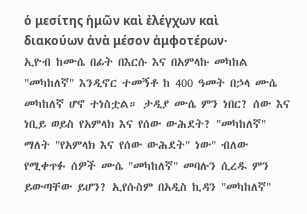ὁ μεσίτης ἡμῶν καὶ ἐλέγχων καὶ διακούων ἀνὰ μέσον ἀμφοτέρων·
ኢዮብ ከሙሴ በፊት በእርሱ እና በአምላኩ መካከል "መካከለኛ" እንዲኖር ተመኝቶ ከ 400 ዓመት በኃላ ሙሴ መካከለኛ ሆኖ ተነስቷል። ታዲያ ሙሴ ምን ነበር? ሰው እና ነቢይ ወይስ የአምላክ እና የሰው ውሕደት? "መካከለኛ" ማለት "የአምላክ እና የሰው ውሕደት" ነው" ብለው የሚቀጥፉ ሰዎች ሙሴ "መካከለኛ" መባሉን ሲረዱ ምን ይውጣቸው ይሆን? ኢየሱስም በአዲስ ኪዳን "መካከለኛ"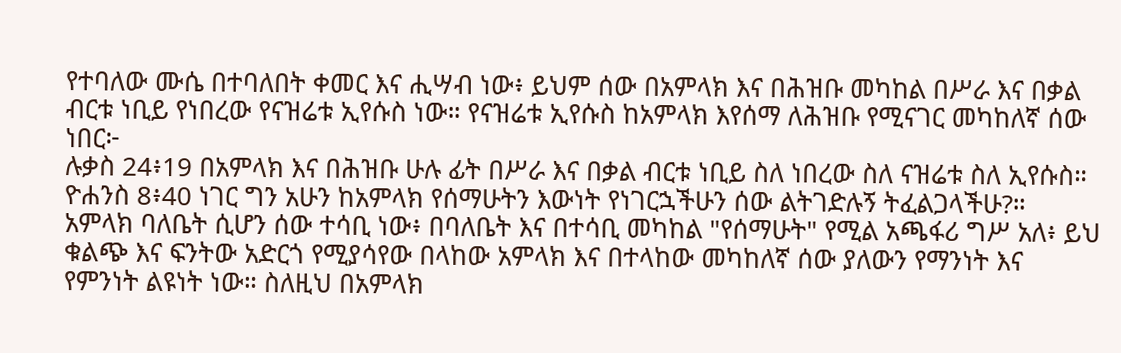የተባለው ሙሴ በተባለበት ቀመር እና ሒሣብ ነው፥ ይህም ሰው በአምላክ እና በሕዝቡ መካከል በሥራ እና በቃል ብርቱ ነቢይ የነበረው የናዝሬቱ ኢየሱስ ነው። የናዝሬቱ ኢየሱስ ከአምላክ እየሰማ ለሕዝቡ የሚናገር መካከለኛ ሰው ነበር፦
ሉቃስ 24፥19 በአምላክ እና በሕዝቡ ሁሉ ፊት በሥራ እና በቃል ብርቱ ነቢይ ስለ ነበረው ስለ ናዝሬቱ ስለ ኢየሱስ።
ዮሐንስ 8፥40 ነገር ግን አሁን ከአምላክ የሰማሁትን እውነት የነገርኋችሁን ሰው ልትገድሉኝ ትፈልጋላችሁ?።
አምላክ ባለቤት ሲሆን ሰው ተሳቢ ነው፥ በባለቤት እና በተሳቢ መካከል "የሰማሁት" የሚል አጫፋሪ ግሥ አለ፥ ይህ ቁልጭ እና ፍንትው አድርጎ የሚያሳየው በላከው አምላክ እና በተላከው መካከለኛ ሰው ያለውን የማንነት እና የምንነት ልዩነት ነው። ስለዚህ በአምላክ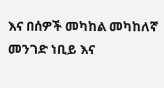እና በሰዎች መካከል መካከለኛ መንገድ ነቢይ እና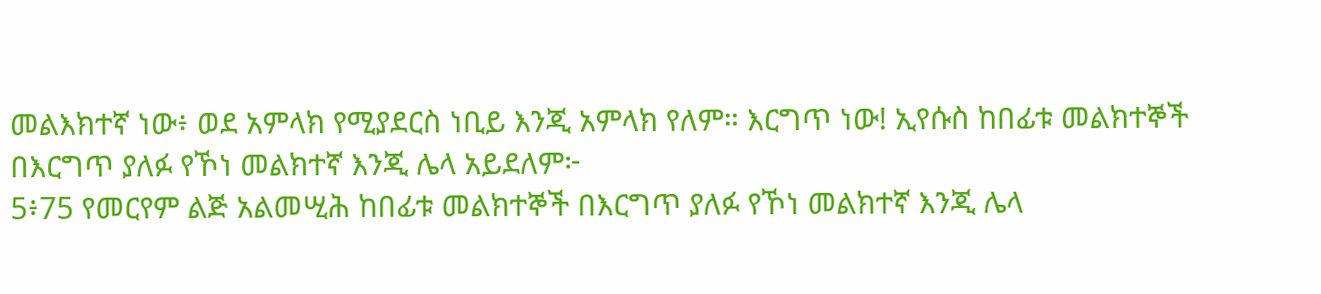መልእክተኛ ነው፥ ወደ አምላክ የሚያደርስ ነቢይ እንጂ አምላክ የለም። እርግጥ ነው! ኢየሱስ ከበፊቱ መልክተኞች በእርግጥ ያለፉ የኾነ መልክተኛ እንጂ ሌላ አይደለም፦
5፥75 የመርየም ልጅ አልመሢሕ ከበፊቱ መልክተኞች በእርግጥ ያለፉ የኾነ መልክተኛ እንጂ ሌላ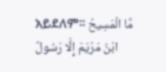አይደለም፡፡ مَّا الْمَسِيحُ ابْنُ مَرْيَمَ إِلَّا رَسُولٌ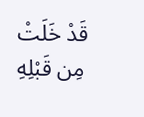قَدْ خَلَتْ مِن قَبْلِهِ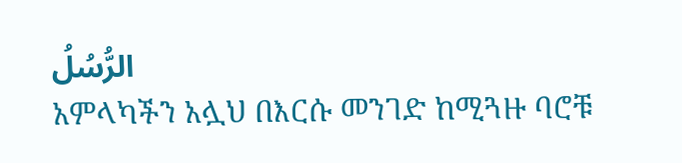الرُّسُلُ
አምላካችን አሏህ በእርሱ መንገድ ከሚጓዙ ባሮቹ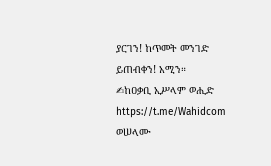ያርገን! ከጥመት መንገድ ይጠብቀን! አሚን።
✍ከዐቃቢ ኢሥላም ወሒድ
https://t.me/Wahidcom
ወሠላሙ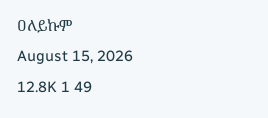ዐለይኩም
August 15, 2026 12.8K 1 49